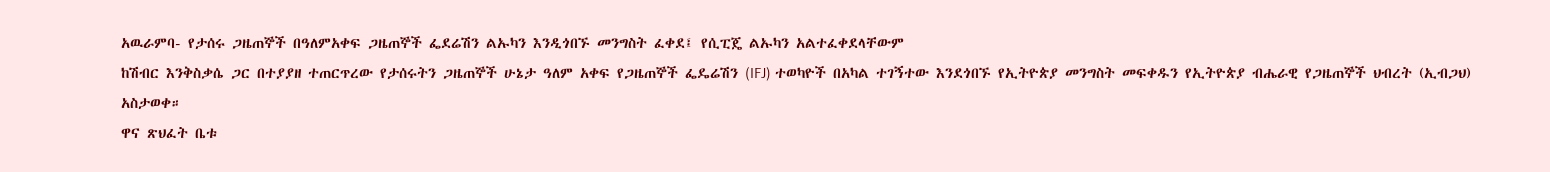አዉራምባ- የታሰሩ ጋዜጠኞች በዓለምአቀፍ ጋዜጠኞች ፌደሬሽን ልኡካን እንዲጎበኙ መንግስት ፈቀደ፤ የሲፒጄ ልኡካን አልተፈቀደላቸውም
ከሽብር እንቅስቃሴ ጋር በተያያዘ ተጠርጥረው የታሰሩትን ጋዜጠኞች ሁኔታ ዓለም አቀፍ የጋዜጠኞች ፌዴሬሽን (IFJ) ተወካዮች በአካል ተገኝተው እንደጎበኙ የኢትዮጵያ መንግስት መፍቀዱን የኢትዮጵያ ብሔራዊ የጋዜጠኞች ህብረት (ኢብጋህ) አስታወቀ።
ዋና ጽህፈት ቤቱ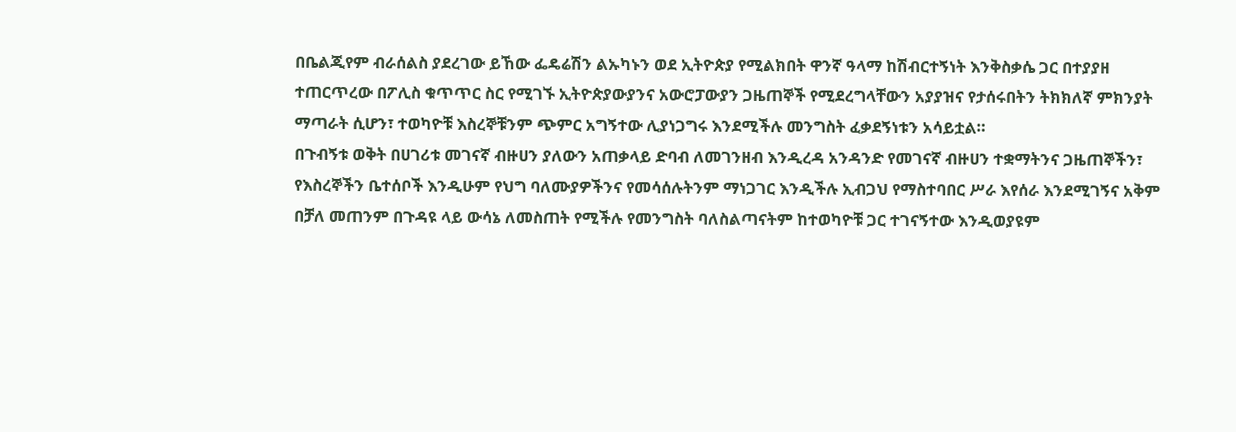በቤልጂየም ብራሰልስ ያደረገው ይኸው ፌዴሬሽን ልኡካኑን ወደ ኢትዮጵያ የሚልክበት ዋንኛ ዓላማ ከሽብርተኝነት እንቅስቃሴ ጋር በተያያዘ ተጠርጥረው በፖሊስ ቁጥጥር ስር የሚገኙ ኢትዮጵያውያንና አውሮፓውያን ጋዜጠኞች የሚደረግላቸውን አያያዝና የታሰሩበትን ትክክለኛ ምክንያት ማጣራት ሲሆን፣ ተወካዮቹ እስረኞቹንም ጭምር አግኝተው ሊያነጋግሩ እንደሚችሉ መንግስት ፈቃደኝነቱን አሳይቷል።
በጉብኝቱ ወቅት በሀገሪቱ መገናኛ ብዙሀን ያለውን አጠቃላይ ድባብ ለመገንዘብ እንዲረዳ አንዳንድ የመገናኛ ብዙሀን ተቋማትንና ጋዜጠኞችን፣ የእስረኞችን ቤተሰቦች እንዲሁም የህግ ባለሙያዎችንና የመሳሰሉትንም ማነጋገር እንዲችሉ ኢብጋህ የማስተባበር ሥራ እየሰራ እንደሚገኝና አቅም በቻለ መጠንም በጉዳዩ ላይ ውሳኔ ለመስጠት የሚችሉ የመንግስት ባለስልጣናትም ከተወካዮቹ ጋር ተገናኝተው እንዲወያዩም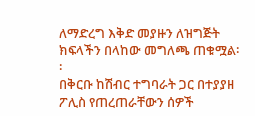ለማድረግ እቅድ መያዙን ለዝግጅት ክፍላችን በላከው መግለጫ ጠቁሟል፡፡
በቅርቡ ከሽብር ተግባራት ጋር በተያያዘ ፖሊስ የጠረጠራቸውን ሰዎች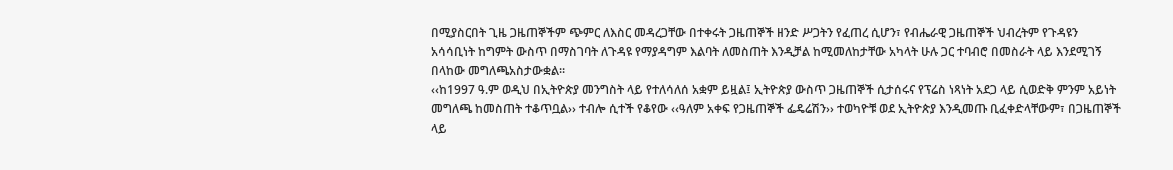በሚያስርበት ጊዜ ጋዜጠኞችም ጭምር ለእስር መዳረጋቸው በተቀሩት ጋዜጠኞች ዘንድ ሥጋትን የፈጠረ ሲሆን፣ የብሔራዊ ጋዜጠኞች ህብረትም የጉዳዩን አሳሳቢነት ከግምት ውስጥ በማስገባት ለጉዳዩ የማያዳግም እልባት ለመስጠት እንዲቻል ከሚመለከታቸው አካላት ሁሉ ጋር ተባብሮ በመስራት ላይ እንደሚገኝ በላከው መግለጫአስታውቋል።
‹‹ከ1997 ዓ.ም ወዲህ በኢትዮጵያ መንግስት ላይ የተለሳለሰ አቋም ይዟል፤ ኢትዮጵያ ውስጥ ጋዜጠኞች ሲታሰሩና የፕሬስ ነጻነት አደጋ ላይ ሲወድቅ ምንም አይነት መግለጫ ከመስጠት ተቆጥቧል›› ተብሎ ሲተች የቆየው ‹‹ዓለም አቀፍ የጋዜጠኞች ፌዴሬሽን›› ተወካዮቹ ወደ ኢትዮጵያ እንዲመጡ ቢፈቀድላቸውም፣ በጋዜጠኞች ላይ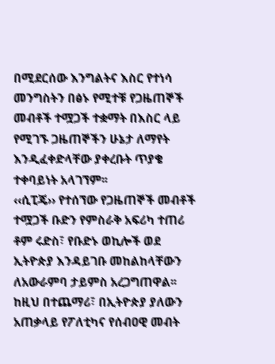በሚደርሰው እንግልትና እስር የተነሳ መንግስትን በፅኑ የሚተቹ የጋዜጠኞች መብቶች ተሟጋች ተቋማት በእስር ላይ የሚገኙ ጋዜጠኞችን ሁኔታ ለማየት እንዲፈቀድላቸው ያቀረቡት ጥያቄ ተቀባይነት አላገኘም፡፡
‹‹ሲፒጄ›› የተሰኘው የጋዜጠኞች መብቶች ተሟጋች ቡድን የምስራቅ አፍሪካ ተጠሪ ቶም ሩድስ፣ የቡድኑ ወኪሎች ወደ ኢትዮጵያ እንዳይገቡ መከልከላቸውን ለአውራምባ ታይምስ አረጋግጠዋል፡፡
ከዚህ በተጨማሪ፣ በኢትዮጵያ ያለውን አጠቃላይ የፖለቲካና የሰብዐዊ መብት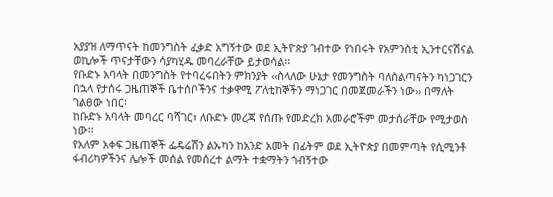አያያዝ ለማጥናት ከመንግስት ፈቃድ አግኝተው ወደ ኢትዮጵያ ገብተው የነበሩት የአምንስቲ ኢንተርናሽናል ወኪሎች ጥናታቸውን ሳያካሂዱ መባረራቸው ይታወሳል፡፡
የቡድኑ አባላት በመንግስት የተባረሩበትን ምክንያት ‹‹ስላለው ሁኔታ የመንግስት ባለስልጣናትን ካነጋገርን በኋላ የታሰሩ ጋዜጠኞች ቤተሰቦችንና ተቃዋሚ ፖለቲከኞችን ማነጋገር በመጀመራችን ነው›› በማለት ገልፀው ነበር፡
ከቡድኑ አባላት መባረር ባሻገር፣ ለቡድኑ መረጃ የሰጡ የመድረክ አመራሮችም መታሰራቸው የሚታወስ ነው፡፡
የአለም አቀፍ ጋዜጠኞች ፌዴሬሽን ልኡካን ከአንድ አመት በፊትም ወደ ኢትዮጵያ በመምጣት የሲሚንቶ ፋብሪካዎችንና ሌሎች መሰል የመሰረተ ልማት ተቋማትን ጎብኝተው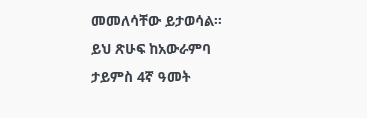መመለሳቸው ይታወሳል፡፡
ይህ ጽሁፍ ከአውራምባ ታይምስ 4ኛ ዓመት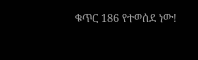ቁጥር 186 የተወሰደ ነው!